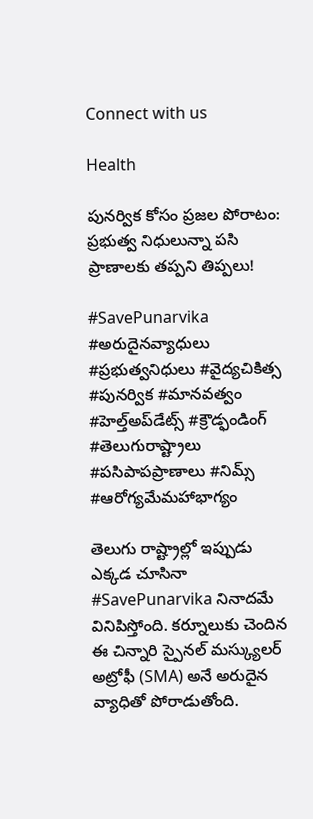Connect with us

Health

పునర్విక కోసం ప్రజల పోరాటం: ప్రభుత్వ నిధులున్నా పసి ప్రాణాలకు తప్పని తిప్పలు!

#SavePunarvika #అరుదైనవ్యాధులు #ప్రభుత్వనిధులు #వైద్యచికిత్స #పునర్విక #మానవత్వం #హెల్త్అప్‌డేట్స్ #క్రౌడ్ఫండింగ్ #తెలుగురాష్ట్రాలు #పసిపాపప్రాణాలు #నిమ్స్ #ఆరోగ్యమేమహాభాగ్యం

తెలుగు రాష్ట్రాల్లో ఇప్పుడు ఎక్కడ చూసినా #SavePunarvika నినాదమే వినిపిస్తోంది. కర్నూలుకు చెందిన ఈ చిన్నారి స్పైనల్ మస్క్యులర్ అట్రోఫీ (SMA) అనే అరుదైన వ్యాధితో పోరాడుతోంది.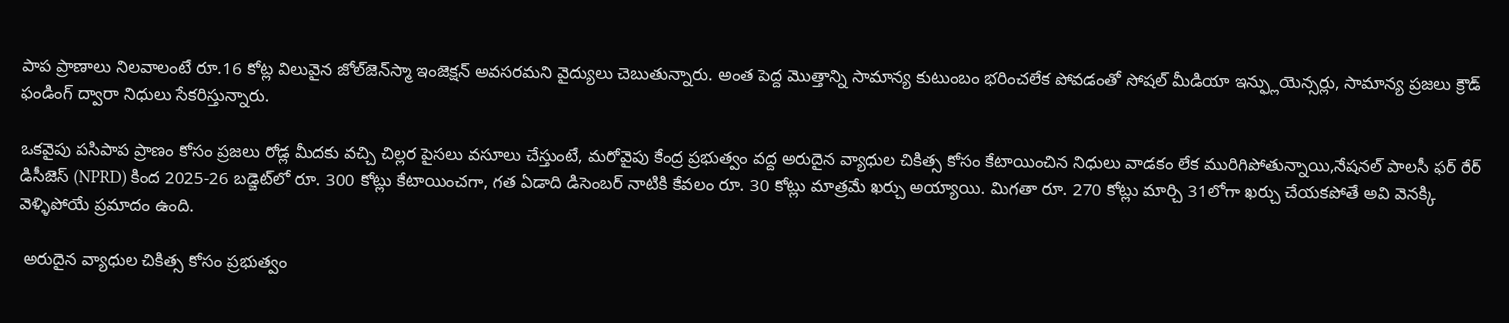పాప ప్రాణాలు నిలవాలంటే రూ.16 కోట్ల విలువైన జోల్‌జెన్‌స్మా ఇంజెక్షన్ అవసరమని వైద్యులు చెబుతున్నారు. అంత పెద్ద మొత్తాన్ని సామాన్య కుటుంబం భరించలేక పోవడంతో సోషల్ మీడియా ఇన్ఫ్లుయెన్సర్లు, సామాన్య ప్రజలు క్రౌడ్ ఫండింగ్ ద్వారా నిధులు సేకరిస్తున్నారు.

ఒకవైపు పసిపాప ప్రాణం కోసం ప్రజలు రోడ్ల మీదకు వచ్చి చిల్లర పైసలు వసూలు చేస్తుంటే, మరోవైపు కేంద్ర ప్రభుత్వం వద్ద అరుదైన వ్యాధుల చికిత్స కోసం కేటాయించిన నిధులు వాడకం లేక మురిగిపోతున్నాయి,నేషనల్ పాలసీ ఫర్ రేర్ డిసీజెస్ (NPRD) కింద 2025-26 బడ్జెట్‌లో రూ. 300 కోట్లు కేటాయించగా, గత ఏడాది డిసెంబర్ నాటికి కేవలం రూ. 30 కోట్లు మాత్రమే ఖర్చు అయ్యాయి. మిగతా రూ. 270 కోట్లు మార్చి 31లోగా ఖర్చు చేయకపోతే అవి వెనక్కి వెళ్ళిపోయే ప్రమాదం ఉంది.

 అరుదైన వ్యాధుల చికిత్స కోసం ప్రభుత్వం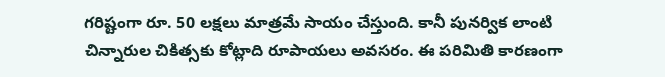గరిష్టంగా రూ. 50 లక్షలు మాత్రమే సాయం చేస్తుంది. కానీ పునర్విక లాంటి చిన్నారుల చికిత్సకు కోట్లాది రూపాయలు అవసరం. ఈ పరిమితి కారణంగా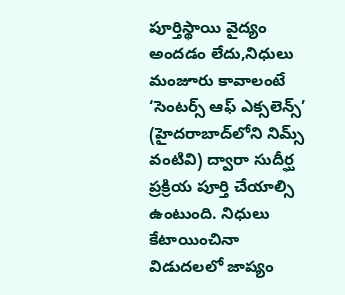పూర్తిస్థాయి వైద్యం అందడం లేదు,నిధులు మంజూరు కావాలంటే ‘సెంటర్స్ ఆఫ్ ఎక్సలెన్స్’ (హైదరాబాద్‌లోని నిమ్స్ వంటివి) ద్వారా సుదీర్ఘ ప్రక్రియ పూర్తి చేయాల్సి ఉంటుంది. నిధులు కేటాయించినా విడుదలలో జాప్యం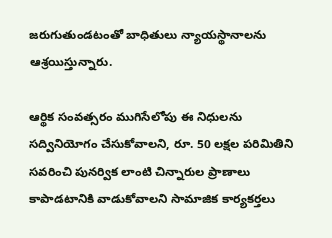జరుగుతుండటంతో బాధితులు న్యాయస్థానాలను ఆశ్రయిస్తున్నారు.

ఆర్థిక సంవత్సరం ముగిసేలోపు ఈ నిధులను సద్వినియోగం చేసుకోవాలని, రూ. 50 లక్షల పరిమితిని సవరించి పునర్విక లాంటి చిన్నారుల ప్రాణాలు కాపాడటానికి వాడుకోవాలని సామాజిక కార్యకర్తలు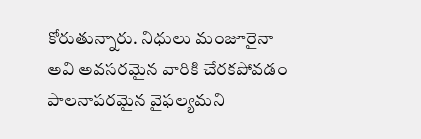కోరుతున్నారు. నిధులు మంజూరైనా అవి అవసరమైన వారికి చేరకపోవడం పాలనాపరమైన వైఫల్యమని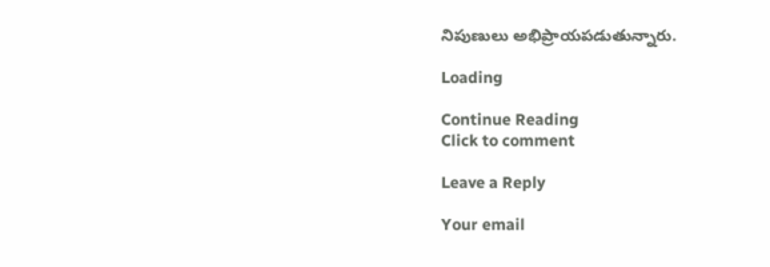నిపుణులు అభిప్రాయపడుతున్నారు.

Loading

Continue Reading
Click to comment

Leave a Reply

Your email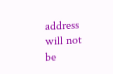address will not be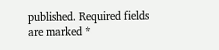published. Required fields are marked *